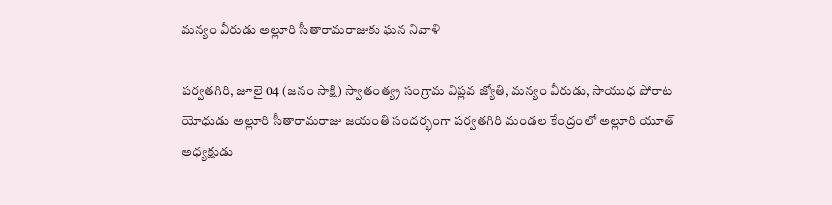మన్యం వీరుడు అల్లూరి సీతారామరాజుకు ఘన నివాళి

పర్వతగిరి, జూలై 04 (జనం సాక్షి) స్వాతంత్య్ర సంగ్రామ విప్లవ జ్యోతి, మన్యం వీరుడు, సాయుధ పోరాట యోధుడు అల్లూరి సీతారామరాజు జయంతి సందర్భంగా పర్వతగిరి మండల కేంద్రంలో అల్లూరి యూత్ అధ్యక్షుడు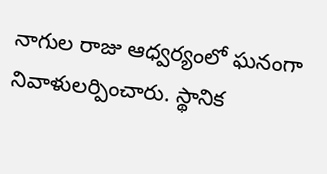నాగుల రాజు ఆధ్వర్యంలో ఘనంగా నివాళులర్పించారు. స్థానిక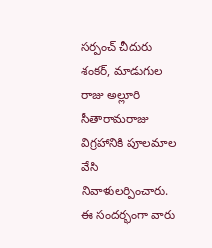సర్పంచ్ చీదురు శంకర్, మాడుగుల రాజు అల్లూరి సీతారామరాజు విగ్రహానికి పూలమాల వేసి నివాళులర్పించారు. ఈ సందర్భంగా వారు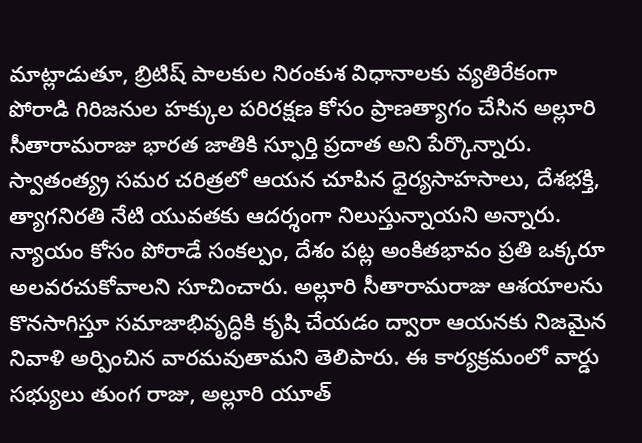మాట్లాడుతూ, బ్రిటిష్ పాలకుల నిరంకుశ విధానాలకు వ్యతిరేకంగా పోరాడి గిరిజనుల హక్కుల పరిరక్షణ కోసం ప్రాణత్యాగం చేసిన అల్లూరి సీతారామరాజు భారత జాతికి స్ఫూర్తి ప్రదాత అని పేర్కొన్నారు. స్వాతంత్య్ర సమర చరిత్రలో ఆయన చూపిన ధైర్యసాహసాలు, దేశభక్తి, త్యాగనిరతి నేటి యువతకు ఆదర్శంగా నిలుస్తున్నాయని అన్నారు. న్యాయం కోసం పోరాడే సంకల్పం, దేశం పట్ల అంకితభావం ప్రతి ఒక్కరూ అలవరచుకోవాలని సూచించారు. అల్లూరి సీతారామరాజు ఆశయాలను కొనసాగిస్తూ సమాజాభివృద్ధికి కృషి చేయడం ద్వారా ఆయనకు నిజమైన నివాళి అర్పించిన వారమవుతామని తెలిపారు. ఈ కార్యక్రమంలో వార్డు సభ్యులు తుంగ రాజు, అల్లూరి యూత్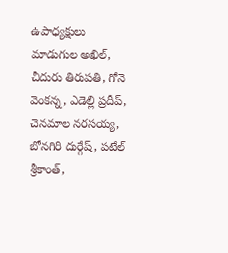ఉపాధ్యక్షులు మాడుగుల అఖిల్, చీదురు తిరుపతి, గోనె వెంకన్న, ఎడెల్లి ప్రదీప్, చెనమాల నరసయ్య, బోనగిరి దుర్గేష్, పటేల్ శ్రీకాంత్,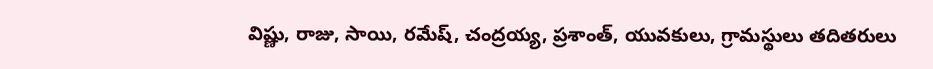విష్ణు, రాజు, సాయి, రమేష్, చంద్రయ్య, ప్రశాంత్, యువకులు, గ్రామస్థులు తదితరులు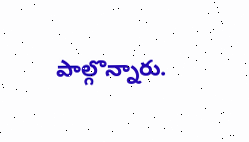పాల్గొన్నారు.